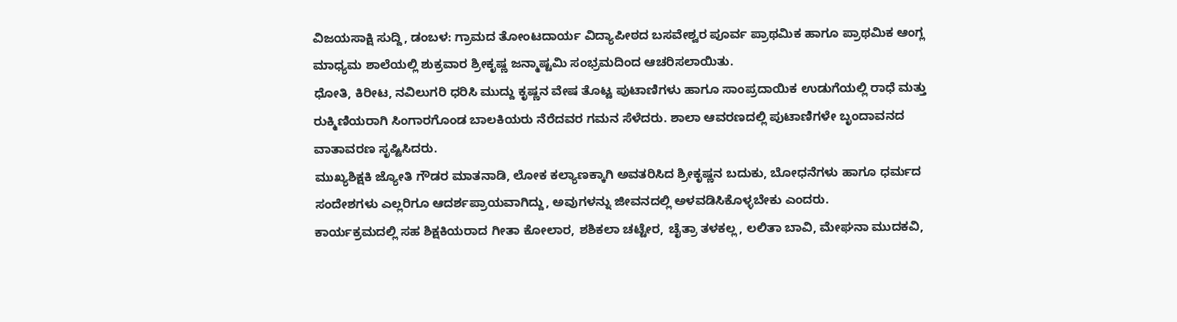ವಿಜಯಸಾಕ್ಷಿ ಸುದ್ದಿ, ಡಂಬಳ: ಗ್ರಾಮದ ತೋಂಟದಾರ್ಯ ವಿದ್ಯಾಪೀಠದ ಬಸವೇಶ್ವರ ಪೂರ್ವ ಪ್ರಾಥಮಿಕ ಹಾಗೂ ಪ್ರಾಥಮಿಕ ಆಂಗ್ಲ ಮಾಧ್ಯಮ ಶಾಲೆಯಲ್ಲಿ ಶುಕ್ರವಾರ ಶ್ರೀಕೃಷ್ಣ ಜನ್ಮಾಷ್ಟಮಿ ಸಂಭ್ರಮದಿಂದ ಆಚರಿಸಲಾಯಿತು.
ಧೋತಿ, ಕಿರೀಟ, ನವಿಲುಗರಿ ಧರಿಸಿ ಮುದ್ದು ಕೃಷ್ಣನ ವೇಷ ತೊಟ್ಟ ಪುಟಾಣಿಗಳು ಹಾಗೂ ಸಾಂಪ್ರದಾಯಿಕ ಉಡುಗೆಯಲ್ಲಿ ರಾಧೆ ಮತ್ತು ರುಕ್ಮಿಣಿಯರಾಗಿ ಸಿಂಗಾರಗೊಂಡ ಬಾಲಕಿಯರು ನೆರೆದವರ ಗಮನ ಸೆಳೆದರು. ಶಾಲಾ ಆವರಣದಲ್ಲಿ ಪುಟಾಣಿಗಳೇ ಬೃಂದಾವನದ ವಾತಾವರಣ ಸೃಷ್ಟಿಸಿದರು.
ಮುಖ್ಯಶಿಕ್ಷಕಿ ಜ್ಯೋತಿ ಗೌಡರ ಮಾತನಾಡಿ, ಲೋಕ ಕಲ್ಯಾಣಕ್ಕಾಗಿ ಅವತರಿಸಿದ ಶ್ರೀಕೃಷ್ಣನ ಬದುಕು, ಬೋಧನೆಗಳು ಹಾಗೂ ಧರ್ಮದ ಸಂದೇಶಗಳು ಎಲ್ಲರಿಗೂ ಆದರ್ಶಪ್ರಾಯವಾಗಿದ್ದು, ಅವುಗಳನ್ನು ಜೀವನದಲ್ಲಿ ಅಳವಡಿಸಿಕೊಳ್ಳಬೇಕು ಎಂದರು.
ಕಾರ್ಯಕ್ರಮದಲ್ಲಿ ಸಹ ಶಿಕ್ಷಕಿಯರಾದ ಗೀತಾ ಕೋಲಾರ, ಶಶಿಕಲಾ ಚಟ್ಟೇರ, ಚೈತ್ರಾ ತಳಕಲ್ಲ, ಲಲಿತಾ ಬಾವಿ, ಮೇಘನಾ ಮುದಕವಿ,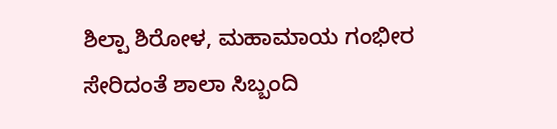ಶಿಲ್ಪಾ ಶಿರೋಳ, ಮಹಾಮಾಯ ಗಂಭೀರ ಸೇರಿದಂತೆ ಶಾಲಾ ಸಿಬ್ಬಂದಿ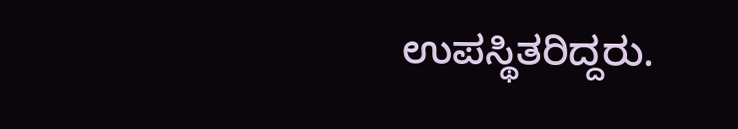ಉಪಸ್ಥಿತರಿದ್ದರು.